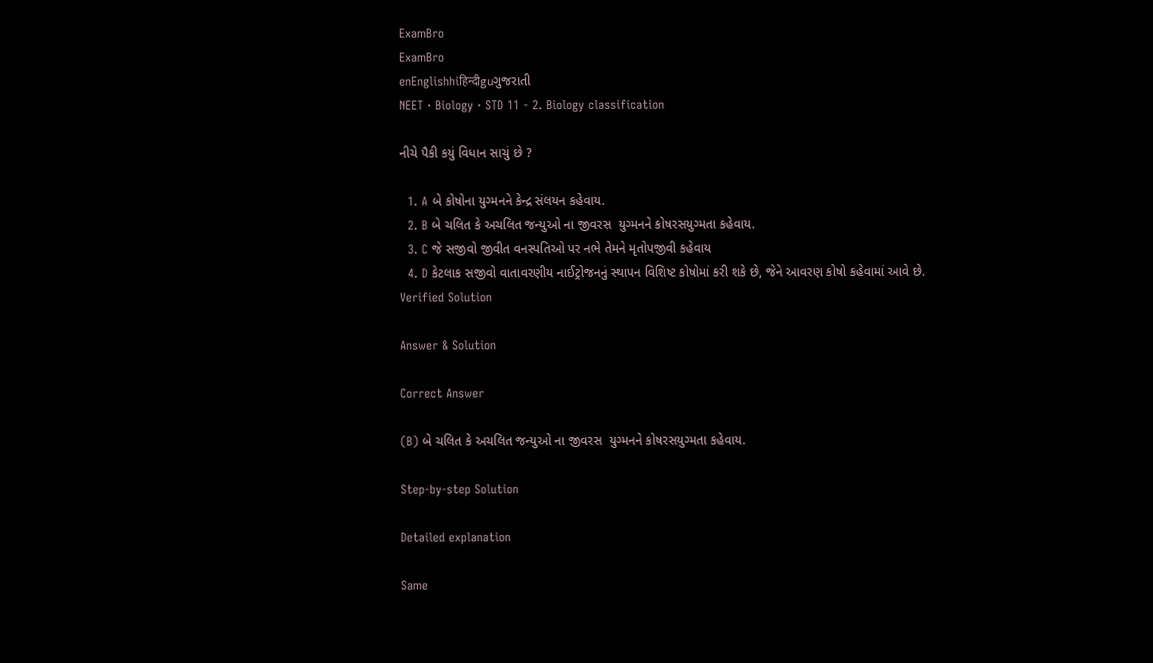ExamBro
ExamBro
enEnglishhiहिन्दीguગુજરાતી
NEET · Biology · STD 11 - 2. Biology classification

નીચે પૈકી કયું વિધાન સાચું છે ?

  1. A બે કોષોના યુગ્મનને કેન્દ્ર સંલયન કહેવાય.
  2. B બે ચલિત કે અચલિત જન્યુઓ ના જીવરસ  યુગ્મનને કોષરસયુગ્મતા કહેવાય.
  3. C જે સજીવો જીવીત વનસ્પતિઓ પર નભે તેમને મૃતોપજીવી કહેવાય
  4. D કેટલાક સજીવો વાતાવરણીય નાઈટ્રોજનનું સ્થાપન વિશિષ્ટ કોષોમાં કરી શકે છે, જેને આવરણ કોષો કહેવામાં આવે છે.
Verified Solution

Answer & Solution

Correct Answer

(B) બે ચલિત કે અચલિત જન્યુઓ ના જીવરસ  યુગ્મનને કોષરસયુગ્મતા કહેવાય.

Step-by-step Solution

Detailed explanation

Same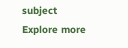subject
Explore more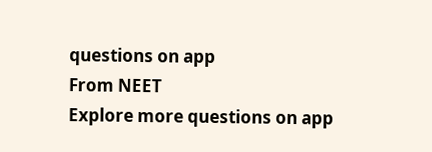questions on app
From NEET
Explore more questions on app